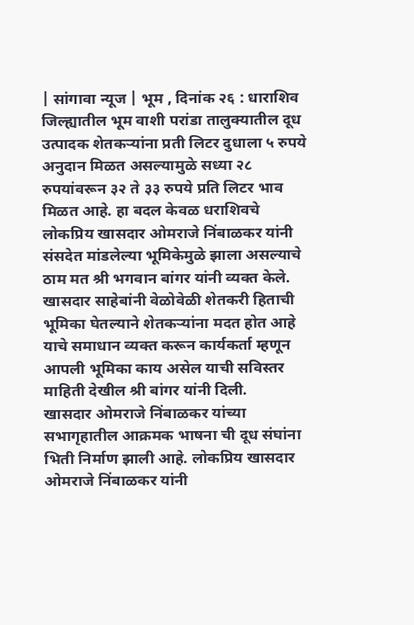| सांगावा न्यूज | भूम , दिनांक २६ : धाराशिव जिल्ह्यातील भूम वाशी परांडा तालुक्यातील दूध उत्पादक शेतकऱ्यांना प्रती लिटर दुधाला ५ रुपये अनुदान मिळत असल्यामुळे सध्या २८ रुपयांवरून ३२ ते ३३ रुपये प्रति लिटर भाव मिळत आहे. हा बदल केवळ धराशिवचे लोकप्रिय खासदार ओमराजे निंबाळकर यांनी संसदेत मांडलेल्या भूमिकेमुळे झाला असल्याचे ठाम मत श्री भगवान बांगर यांनी व्यक्त केले. खासदार साहेबांनी वेळोवेळी शेतकरी हिताची भूमिका घेतल्याने शेतकऱ्यांना मदत होत आहे याचे समाधान व्यक्त करून कार्यकर्ता म्हणून आपली भूमिका काय असेल याची सविस्तर माहिती देखील श्री बांगर यांनी दिली.
खासदार ओमराजे निंबाळकर यांच्या सभागृहातील आक्रमक भाषना ची दूध संघांना भिती निर्माण झाली आहे. लोकप्रिय खासदार ओमराजे निंबाळकर यांनी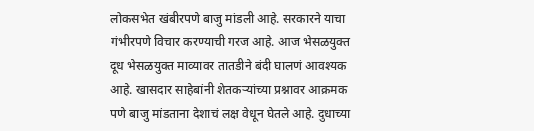लोकसभेत खंबीरपणे बाजु मांडली आहे. सरकारने याचा गंभीरपणे विचार करण्याची गरज आहे. आज भेसळयुक्त दूध भेसळयुक्त माव्यावर तातडीने बंदी घालणं आवश्यक आहे. खासदार साहेबांनी शेतकऱ्यांच्या प्रश्नावर आक्रमक पणे बाजु मांडताना देशाचं लक्ष वेधून घेतले आहे. दुधाच्या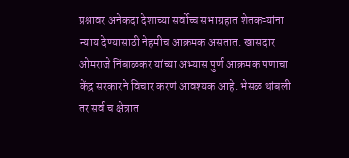प्रश्नावर अनेकदा देशाच्या सर्वोच्च सभाग्रहात शेतकऱ्यांना न्याय देण्यासाठी नेहमीच आक्रमक असतात. खासदार ओमराजे निंबाळकर यांच्या अभ्यास पुर्ण आक्रमक पणाचा केंद्र सरकारने विचार करणं आवश्यक आहे. भेसळ थांबली तर सर्व च क्षेत्रात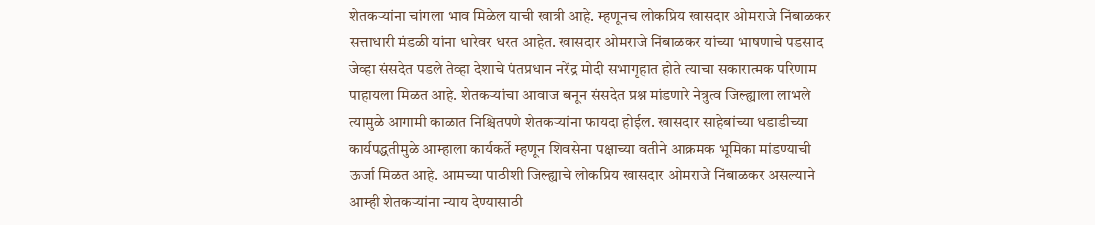शेतकऱ्यांना चांगला भाव मिळेल याची खात्री आहे. म्हणूनच लोकप्रिय खासदार ओमराजे निंबाळकर सत्ताधारी मंडळी यांना धारेवर धरत आहेत. खासदार ओमराजे निंबाळकर यांच्या भाषणाचे पडसाद जेव्हा संसदेत पडले तेव्हा देशाचे पंतप्रधान नरेंद्र मोदी सभागृहात होते त्याचा सकारात्मक परिणाम पाहायला मिळत आहे. शेतकऱ्यांचा आवाज बनून संसदेत प्रश्न मांडणारे नेत्रुत्व जिल्ह्याला लाभले त्यामुळे आगामी काळात निश्चितपणे शेतकऱ्यांना फायदा होईल. खासदार साहेबांच्या धडाडीच्या कार्यपद्धतीमुळे आम्हाला कार्यकर्ते म्हणून शिवसेना पक्षाच्या वतीने आक्रमक भूमिका मांडण्याची ऊर्जा मिळत आहे. आमच्या पाठीशी जिल्ह्याचे लोकप्रिय खासदार ओमराजे निंबाळकर असल्याने आम्ही शेतकऱ्यांना न्याय देण्यासाठी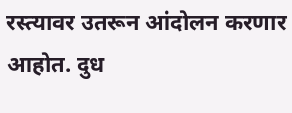रस्त्यावर उतरून आंदोलन करणार आहोत. दुध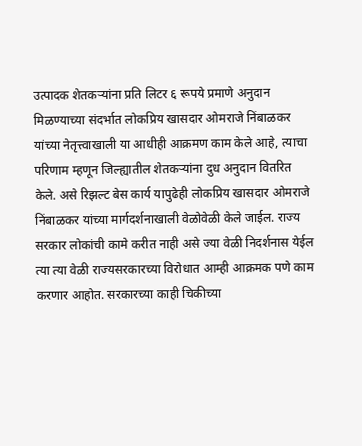उत्पादक शेतकऱ्यांना प्रति लिटर ६ रूपये प्रमाणे अनुदान मिळण्याच्या संदर्भात लोकप्रिय खासदार ओमराजे निंबाळकर यांच्या नेतृत्त्वाखाली या आधीही आक्रमण काम केले आहे, त्याचा परिणाम म्हणून जिल्ह्यातील शेतकऱ्यांना दुध अनुदान वितरित केले. असे रिझल्ट बेस कार्य यापुढेही लोकप्रिय खासदार ओमराजे निंबाळकर यांच्या मार्गदर्शनाखाली वेळोवेळी केले जाईल. राज्य सरकार लोकांची कामे करीत नाही असे ज्या वेळी निदर्शनास येईल त्या त्या वेळी राज्यसरकारच्या विरोधात आम्ही आक्रमक पणे काम करणार आहोत. सरकारच्या काही चिकीच्या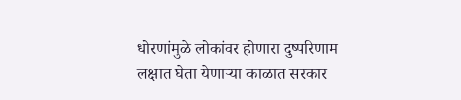धोरणांमुळे लोकांवर होणारा दुष्परिणाम लक्षात घेता येणाऱ्या काळात सरकार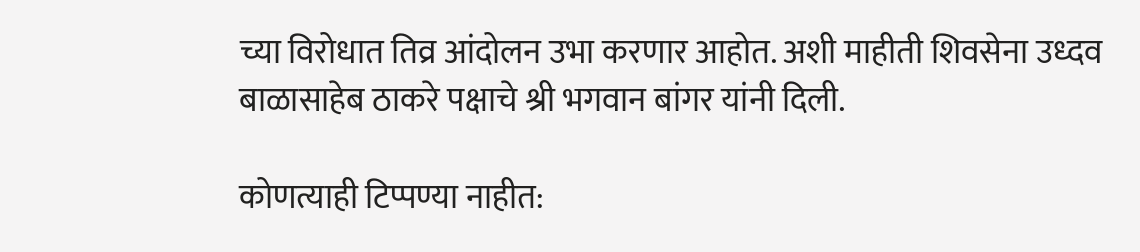च्या विरोधात तिव्र आंदोलन उभा करणार आहोत. अशी माहीती शिवसेना उध्दव बाळासाहेब ठाकरे पक्षाचे श्री भगवान बांगर यांनी दिली.

कोणत्याही टिप्पण्या नाहीत: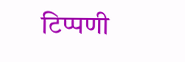टिप्पणी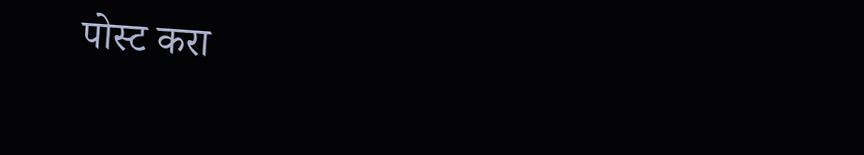पोस्ट करा